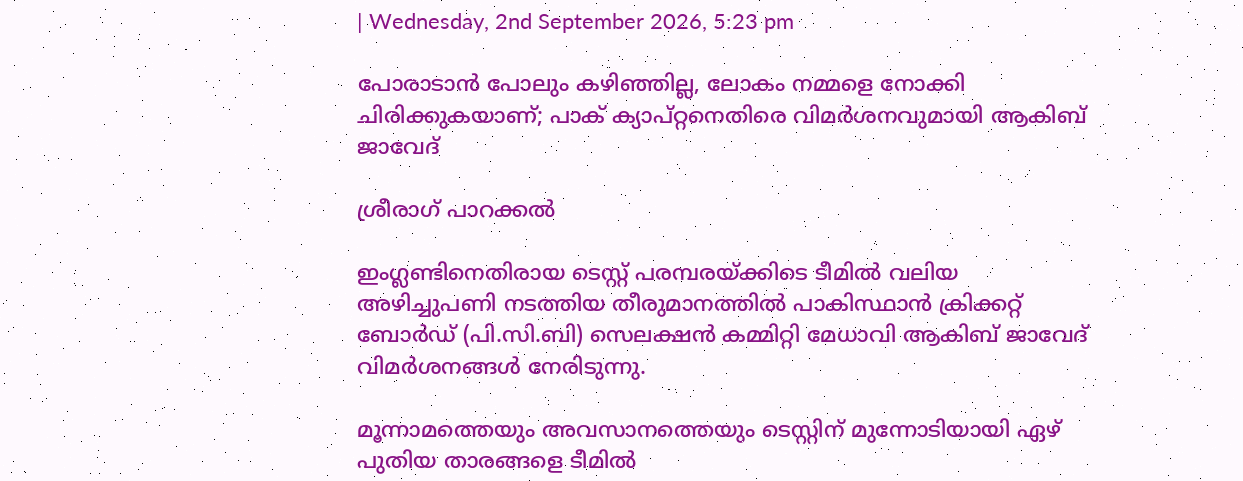| Wednesday, 2nd September 2026, 5:23 pm

പോരാടാന്‍ പോലും കഴിഞ്ഞില്ല, ലോകം നമ്മളെ നോക്കി ചിരിക്കുകയാണ്; പാക് ക്യാപ്റ്റനെതിരെ വിമര്‍ശനവുമായി ആകിബ് ജാവേദ്

ശ്രീരാഗ് പാറക്കല്‍

ഇംഗ്ലണ്ടിനെതിരായ ടെസ്റ്റ് പരമ്പരയ്ക്കിടെ ടീമില്‍ വലിയ അഴിച്ചുപണി നടത്തിയ തീരുമാനത്തില്‍ പാകിസ്ഥാന്‍ ക്രിക്കറ്റ് ബോര്‍ഡ് (പി.സി.ബി) സെലക്ഷന്‍ കമ്മിറ്റി മേധാവി ആകിബ് ജാവേദ് വിമര്‍ശനങ്ങള്‍ നേരിടുന്നു.

മൂന്നാമത്തെയും അവസാനത്തെയും ടെസ്റ്റിന് മുന്നോടിയായി ഏഴ് പുതിയ താരങ്ങളെ ടീമില്‍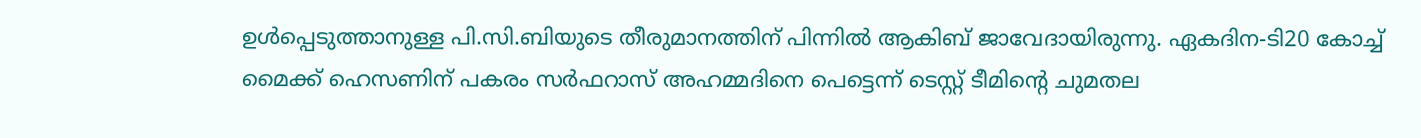ഉള്‍പ്പെടുത്താനുള്ള പി.സി.ബിയുടെ തീരുമാനത്തിന് പിന്നില്‍ ആകിബ് ജാവേദായിരുന്നു. ഏകദിന-ടി20 കോച്ച് മൈക്ക് ഹെസണിന് പകരം സര്‍ഫറാസ് അഹമ്മദിനെ പെട്ടെന്ന് ടെസ്റ്റ് ടീമിന്റെ ചുമതല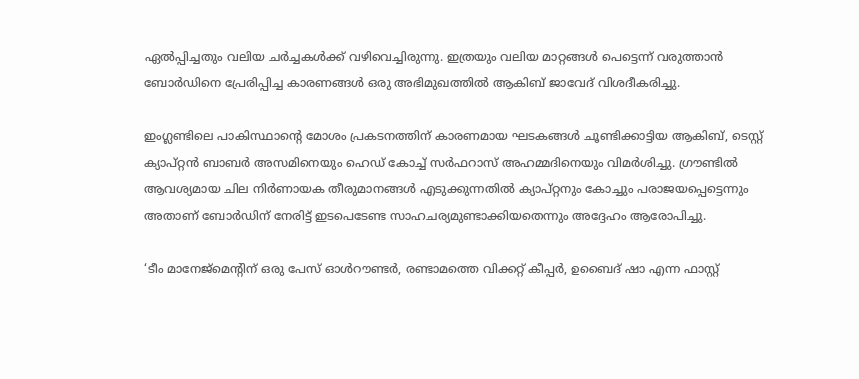ഏല്‍പ്പിച്ചതും വലിയ ചര്‍ച്ചകള്‍ക്ക് വഴിവെച്ചിരുന്നു. ഇത്രയും വലിയ മാറ്റങ്ങള്‍ പെട്ടെന്ന് വരുത്താന്‍ ബോര്‍ഡിനെ പ്രേരിപ്പിച്ച കാരണങ്ങള്‍ ഒരു അഭിമുഖത്തില്‍ ആകിബ് ജാവേദ് വിശദീകരിച്ചു.

ഇംഗ്ലണ്ടിലെ പാകിസ്ഥാന്റെ മോശം പ്രകടനത്തിന് കാരണമായ ഘടകങ്ങള്‍ ചൂണ്ടിക്കാട്ടിയ ആകിബ്, ടെസ്റ്റ് ക്യാപ്റ്റന്‍ ബാബര്‍ അസമിനെയും ഹെഡ് കോച്ച് സര്‍ഫറാസ് അഹമ്മദിനെയും വിമര്‍ശിച്ചു. ഗ്രൗണ്ടില്‍ ആവശ്യമായ ചില നിര്‍ണായക തീരുമാനങ്ങള്‍ എടുക്കുന്നതില്‍ ക്യാപ്റ്റനും കോച്ചും പരാജയപ്പെട്ടെന്നും അതാണ് ബോര്‍ഡിന് നേരിട്ട് ഇടപെടേണ്ട സാഹചര്യമുണ്ടാക്കിയതെന്നും അദ്ദേഹം ആരോപിച്ചു.

‘ടീം മാനേജ്‌മെന്റിന് ഒരു പേസ് ഓള്‍റൗണ്ടര്‍, രണ്ടാമത്തെ വിക്കറ്റ് കീപ്പര്‍, ഉബൈദ് ഷാ എന്ന ഫാസ്റ്റ്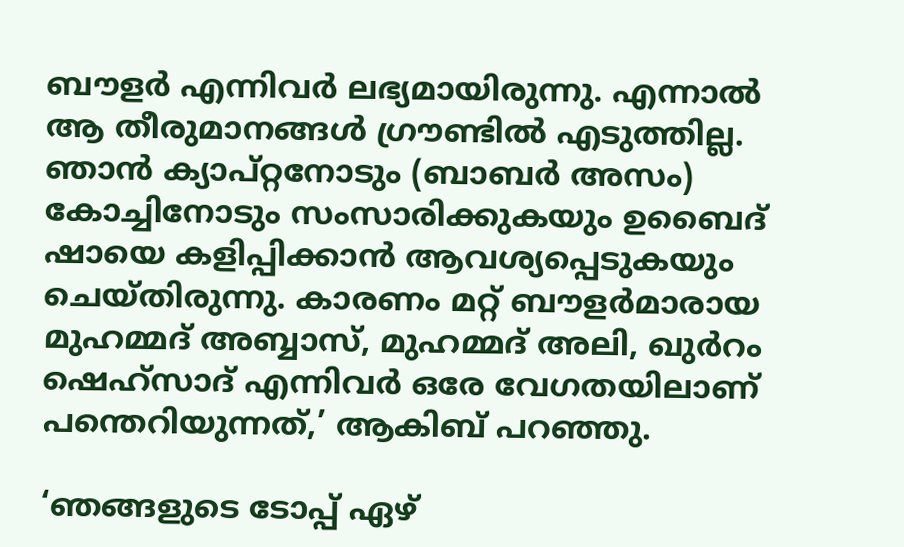ബൗളര്‍ എന്നിവര്‍ ലഭ്യമായിരുന്നു. എന്നാല്‍ ആ തീരുമാനങ്ങള്‍ ഗ്രൗണ്ടില്‍ എടുത്തില്ല. ഞാന്‍ ക്യാപ്റ്റനോടും (ബാബര്‍ അസം) കോച്ചിനോടും സംസാരിക്കുകയും ഉബൈദ് ഷായെ കളിപ്പിക്കാന്‍ ആവശ്യപ്പെടുകയും ചെയ്തിരുന്നു. കാരണം മറ്റ് ബൗളര്‍മാരായ മുഹമ്മദ് അബ്ബാസ്, മുഹമ്മദ് അലി, ഖുര്‍റം ഷെഹ്സാദ് എന്നിവര്‍ ഒരേ വേഗതയിലാണ് പന്തെറിയുന്നത്,’ ആകിബ് പറഞ്ഞു.

‘ഞങ്ങളുടെ ടോപ്പ് ഏഴ്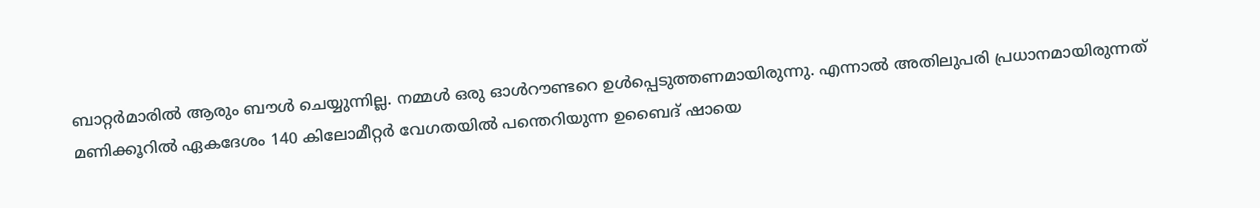ബാറ്റര്‍മാരില്‍ ആരും ബൗള്‍ ചെയ്യുന്നില്ല. നമ്മള്‍ ഒരു ഓള്‍റൗണ്ടറെ ഉള്‍പ്പെടുത്തണമായിരുന്നു. എന്നാല്‍ അതിലുപരി പ്രധാനമായിരുന്നത് മണിക്കൂറില്‍ ഏകദേശം 140 കിലോമീറ്റര്‍ വേഗതയില്‍ പന്തെറിയുന്ന ഉബൈദ് ഷായെ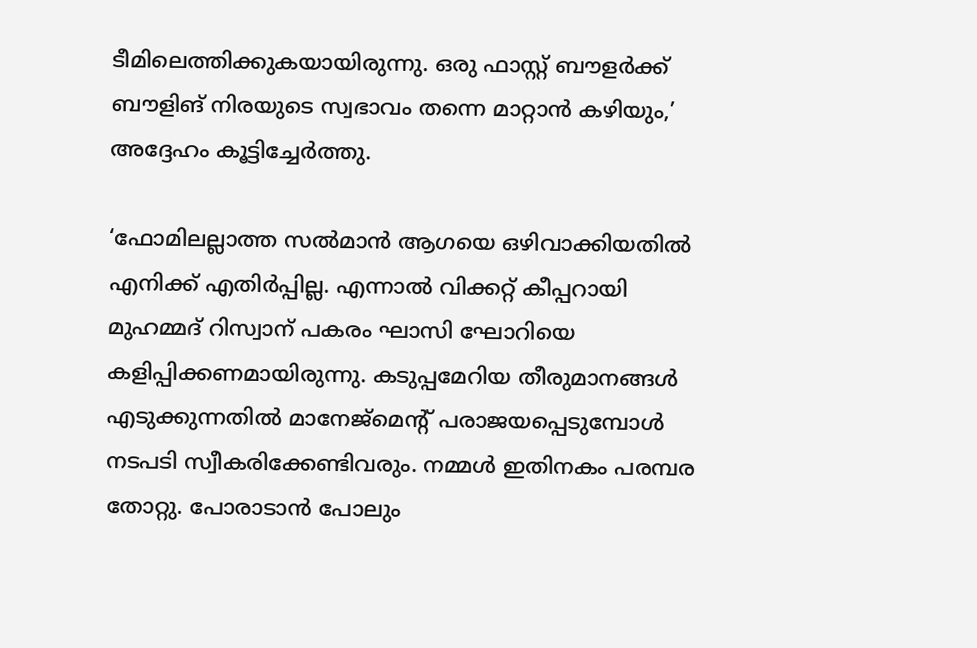ടീമിലെത്തിക്കുകയായിരുന്നു. ഒരു ഫാസ്റ്റ് ബൗളര്‍ക്ക് ബൗളിങ് നിരയുടെ സ്വഭാവം തന്നെ മാറ്റാന്‍ കഴിയും,’ അദ്ദേഹം കൂട്ടിച്ചേര്‍ത്തു.

‘ഫോമിലല്ലാത്ത സല്‍മാന്‍ ആഗയെ ഒഴിവാക്കിയതില്‍ എനിക്ക് എതിര്‍പ്പില്ല. എന്നാല്‍ വിക്കറ്റ് കീപ്പറായി മുഹമ്മദ് റിസ്വാന് പകരം ഘാസി ഘോറിയെ കളിപ്പിക്കണമായിരുന്നു. കടുപ്പമേറിയ തീരുമാനങ്ങള്‍ എടുക്കുന്നതില്‍ മാനേജ്മെന്റ് പരാജയപ്പെടുമ്പോള്‍ നടപടി സ്വീകരിക്കേണ്ടിവരും. നമ്മള്‍ ഇതിനകം പരമ്പര തോറ്റു. പോരാടാന്‍ പോലും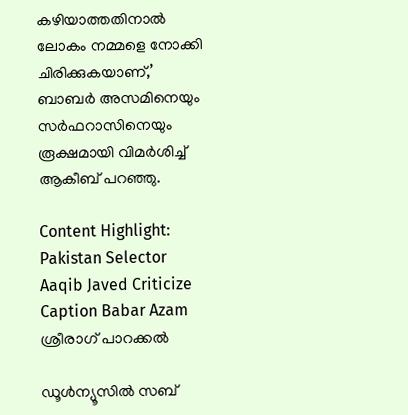കഴിയാത്തതിനാല്‍ ലോകം നമ്മളെ നോക്കി ചിരിക്കുകയാണ്,’ ബാബര്‍ അസമിനെയും സര്‍ഫറാസിനെയും രൂക്ഷമായി വിമര്‍ശിച്ച് ആകീബ് പറഞ്ഞു.

Content Highlight: Pakistan Selector Aaqib Javed Criticize Caption Babar Azam
ശ്രീരാഗ് പാറക്കല്‍

ഡൂള്‍ന്യൂസില്‍ സബ്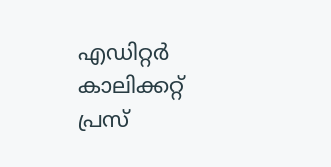എഡിറ്റര്‍ കാലിക്കറ്റ് പ്രസ്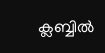ക്ലബ്ബില്‍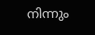നിന്നും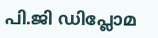പി.ജി ഡിപ്ലോമ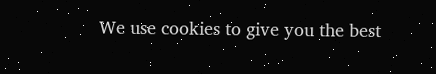We use cookies to give you the best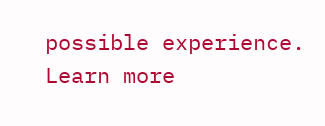possible experience. Learn more